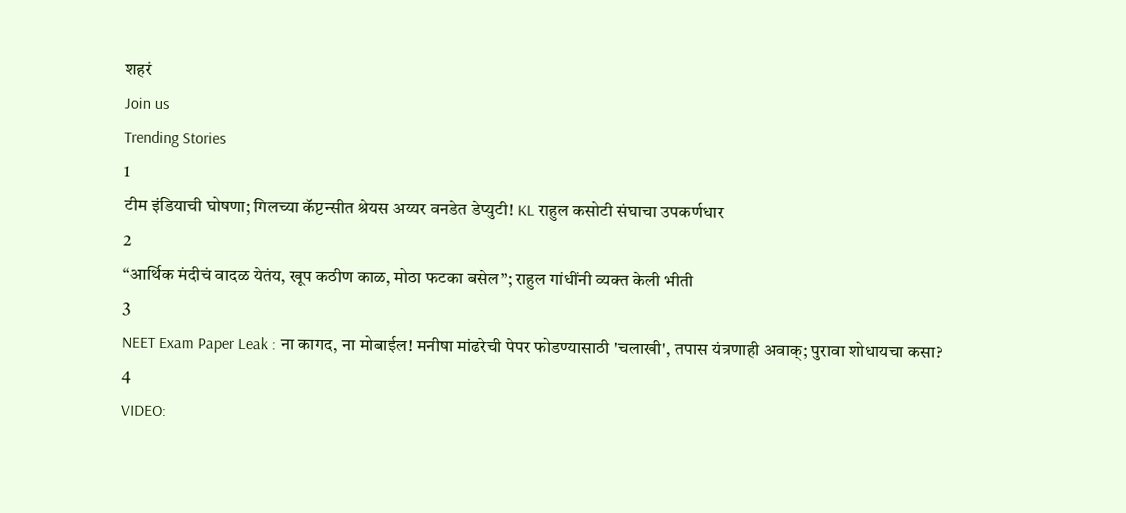शहरं
Join us
Trending Stories
1
टीम इंडियाची घोषणा; गिलच्या कॅप्टन्सीत श्रेयस अय्यर वनडेत डेप्युटी! KL राहुल कसोटी संघाचा उपकर्णधार
2
“आर्थिक मंदीचं वादळ येतंय, खूप कठीण काळ, मोठा फटका बसेल”; राहुल गांधींनी व्यक्त केली भीती
3
NEET Exam Paper Leak : ना कागद, ना मोबाईल! मनीषा मांढरेची पेपर फोडण्यासाठी 'चलाखी', तपास यंत्रणाही अवाक्; पुरावा शोधायचा कसा?
4
VIDEO: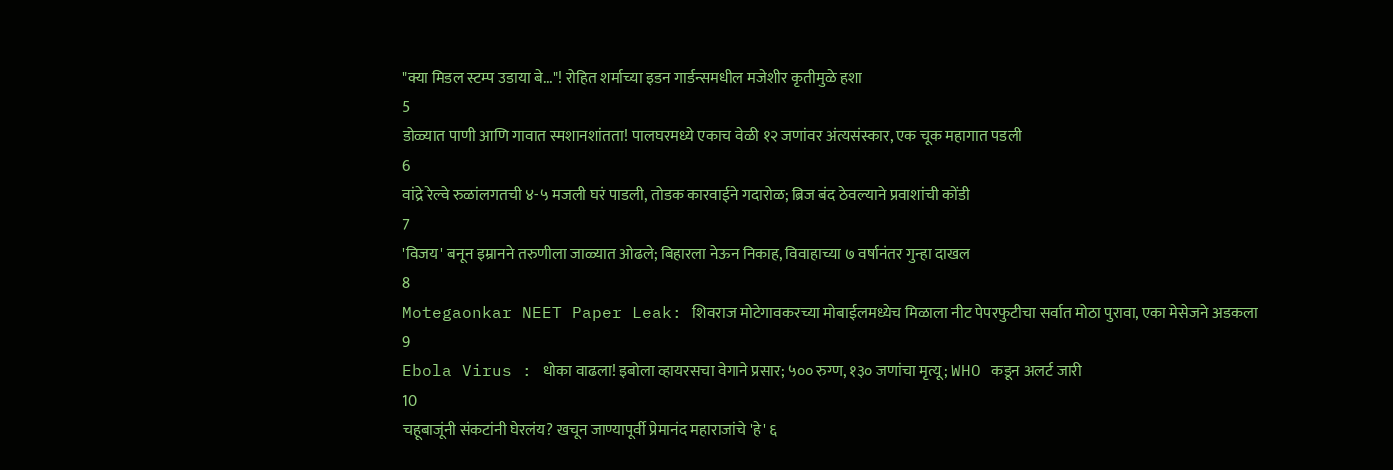"क्या मिडल स्टम्प उडाया बे..."! रोहित शर्माच्या इडन गार्डन्समधील मजेशीर कृतीमुळे हशा
5
डोळ्यात पाणी आणि गावात स्मशानशांतता! पालघरमध्ये एकाच वेळी १२ जणांवर अंत्यसंस्कार, एक चूक महागात पडली
6
वांद्रे रेल्वे रुळांलगतची ४-५ मजली घरं पाडली, तोडक कारवाईने गदारोळ; ब्रिज बंद ठेवल्याने प्रवाशांची कोंडी
7
'विजय' बनून इम्रानने तरुणीला जाळ्यात ओढले; बिहारला नेऊन निकाह, विवाहाच्या ७ वर्षानंतर गुन्हा दाखल
8
Motegaonkar NEET Paper Leak: शिवराज मोटेगावकरच्या मोबाईलमध्येच मिळाला नीट पेपरफुटीचा सर्वात मोठा पुरावा, एका मेसेजने अडकला
9
Ebola Virus : धोका वाढला! इबोला व्हायरसचा वेगाने प्रसार; ५०० रुग्ण, १३० जणांचा मृत्यू; WHO कडून अलर्ट जारी
10
चहूबाजूंनी संकटांनी घेरलंय? खचून जाण्यापूर्वी प्रेमानंद महाराजांचे 'हे' ६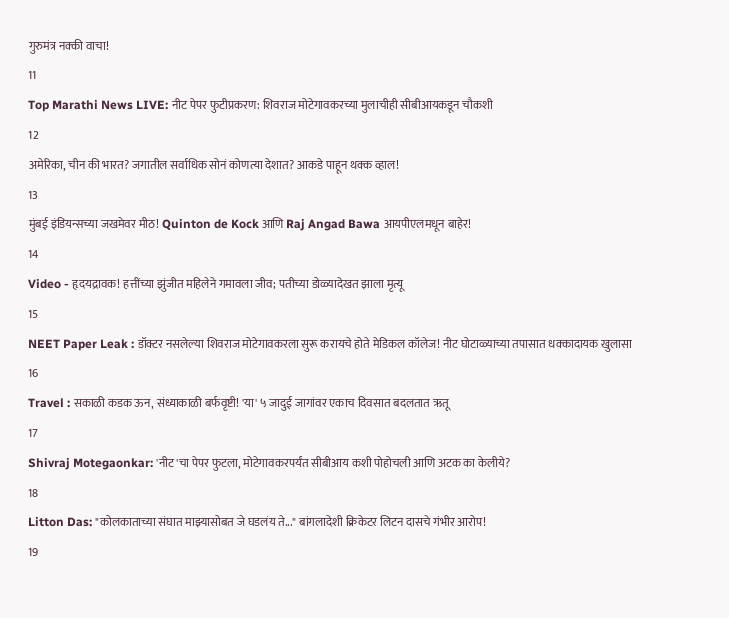गुरुमंत्र नक्की वाचा!
11
Top Marathi News LIVE: नीट पेपर फुटीप्रकरण: शिवराज मोटेगावकरच्या मुलाचीही सीबीआयकडून चौकशी
12
अमेरिका, चीन की भारत? जगातील सर्वाधिक सोनं कोणत्या देशात? आकडे पाहून थक्क व्हाल!
13
मुंबई इंडियन्सच्या जखमेवर मीठ! Quinton de Kock आणि Raj Angad Bawa आयपीएलमधून बाहेर!
14
Video - हृदयद्रावक! हत्तींच्या झुंजीत महिलेने गमावला जीव; पतीच्या डोळ्यादेखत झाला मृत्यू
15
NEET Paper Leak : डॉक्टर नसलेल्या शिवराज मोटेगावकरला सुरू करायचे होते मेडिकल कॉलेज! नीट घोटाळ्याच्या तपासात धक्कादायक खुलासा
16
Travel : सकाळी कडक ऊन, संध्याकाळी बर्फवृष्टी! 'या' ५ जादुई जागांवर एकाच दिवसात बदलतात ऋतू
17
Shivraj Motegaonkar: 'नीट'चा पेपर फुटला, मोटेगावकरपर्यंत सीबीआय कशी पोहोचली आणि अटक का केलीये?
18
Litton Das: "कोलकाताच्या संघात माझ्यासोबत जे घडलंय ते..." बांगलादेशी क्रिकेटर लिटन दासचे गंभीर आरोप!
19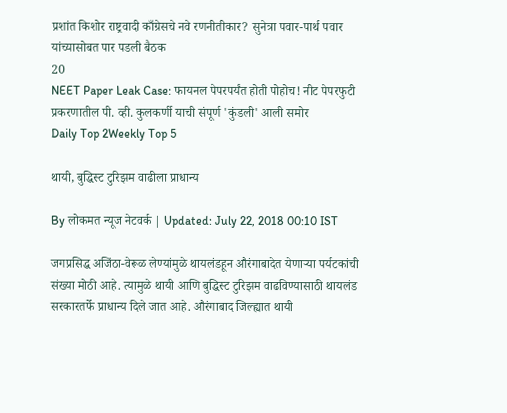प्रशांत किशोर राष्ट्रवादी काँग्रेसचे नवे रणनीतीकार? सुनेत्रा पवार-पार्थ पवार यांच्यासोबत पार पडली बैठक
20
NEET Paper Leak Case: फायनल पेपरपर्यंत होती पोहोच! नीट पेपरफुटी प्रकरणातील पी. व्ही. कुलकर्णी याची संपूर्ण 'कुंडली' आली समोर
Daily Top 2Weekly Top 5

थायी, बुद्धिस्ट टुरिझम वाढीला प्राधान्य

By लोकमत न्यूज नेटवर्क | Updated: July 22, 2018 00:10 IST

जगप्रसिद्ध अजिंठा-वेरूळ लेण्यांमुळे थायलंडहून औरंगाबादेत येणाऱ्या पर्यटकांची संख्या मोठी आहे. त्यामुळे थायी आणि बुद्धिस्ट टुरिझम वाढविण्यासाठी थायलंड सरकारतर्फे प्राधान्य दिले जात आहे. औरंगाबाद जिल्ह्यात थायी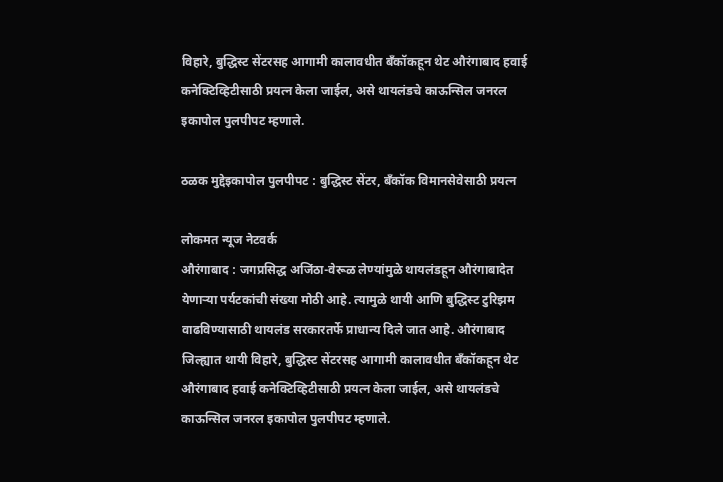विहारे, बुद्धिस्ट सेंटरसह आगामी कालावधीत बँकॉकहून थेट औरंगाबाद हवाई कनेक्टिव्हिटीसाठी प्रयत्न केला जाईल, असे थायलंडचे काऊन्सिल जनरल इकापोल पुलपीपट म्हणाले.

ठळक मुद्देइकापोल पुलपीपट : बुद्धिस्ट सेंटर, बँकॉक विमानसेवेसाठी प्रयत्न

लोकमत न्यूज नेटवर्क
औरंगाबाद : जगप्रसिद्ध अजिंठा-वेरूळ लेण्यांमुळे थायलंडहून औरंगाबादेत येणाऱ्या पर्यटकांची संख्या मोठी आहे. त्यामुळे थायी आणि बुद्धिस्ट टुरिझम वाढविण्यासाठी थायलंड सरकारतर्फे प्राधान्य दिले जात आहे. औरंगाबाद जिल्ह्यात थायी विहारे, बुद्धिस्ट सेंटरसह आगामी कालावधीत बँकॉकहून थेट औरंगाबाद हवाई कनेक्टिव्हिटीसाठी प्रयत्न केला जाईल, असे थायलंडचे काऊन्सिल जनरल इकापोल पुलपीपट म्हणाले.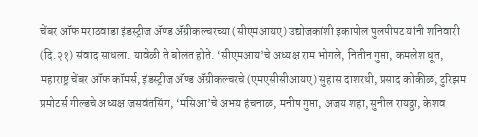चेंबर ऑफ मराठवाडा इंडस्ट्रीज अ‍ॅण्ड अ‍ॅग्रीकल्चरच्या (सीएमआयए) उद्योजकांशी इकापोल पुलपीपट यांनी शनिवारी (दि.२१) संवाद साधला. यावेळी ते बोलत होते. ‘सीएमआय’चे अध्यक्ष राम भोगले, नितीन गुप्ता, कमलेश धूत, महाराष्ट्र चेंबर ऑफ कॉमर्स, इंडस्ट्रीज अ‍ॅण्ड अ‍ॅग्रीकल्चरचे (एमएसीसीआयए) सुहास दाशरथी, प्रसाद कोकीळ, टुरिझम प्रमोटर्स गील्डचे अध्यक्ष जसवंतसिंग, ‘मसिआ’चे अभय हंचनाळ, मनीष गुप्ता, अजय शहा, सुनील रायठ्ठा, केशव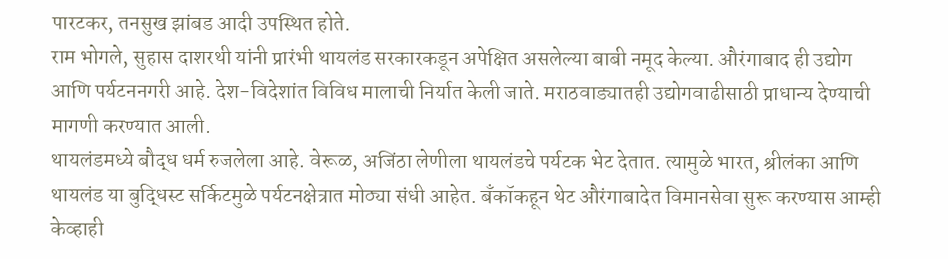पारटकर, तनसुख झांबड आदी उपस्थित होते.
राम भोगले, सुहास दाशरथी यांनी प्रारंभी थायलंड सरकारकडून अपेक्षित असलेल्या बाबी नमूद केल्या. औरंगाबाद ही उद्योग आणि पर्यटननगरी आहे. देश-विदेशांत विविध मालाची निर्यात केली जाते. मराठवाड्यातही उद्योगवाढीसाठी प्राधान्य देण्याची मागणी करण्यात आली.
थायलंडमध्ये बौद्ध धर्म रुजलेला आहे. वेरूळ, अजिंठा लेणीला थायलंडचे पर्यटक भेट देतात. त्यामुळे भारत, श्रीलंका आणि थायलंड या बुद्धिस्ट सर्किटमुळे पर्यटनक्षेत्रात मोठ्या संधी आहेत. बँकॉकहून थेट औरंगाबादेत विमानसेवा सुरू करण्यास आम्ही केव्हाही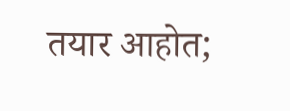तयार आहोत;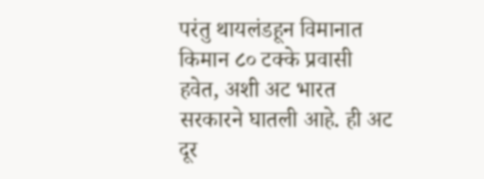परंतु थायलंडहून विमानात किमान ८० टक्के प्रवासी हवेत, अशी अट भारत सरकारने घातली आहे. ही अट दूर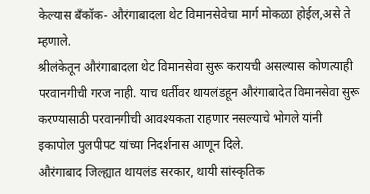केल्यास बँकॉक- औरंगाबादला थेट विमानसेवेचा मार्ग मोकळा होईल,असे ते म्हणाले.
श्रीलंकेतून औरंगाबादला थेट विमानसेवा सुरू करायची असल्यास कोणत्याही परवानगीची गरज नाही. याच धर्तीवर थायलंडहून औरंगाबादेत विमानसेवा सुरू करण्यासाठी परवानगीची आवश्यकता राहणार नसल्याचे भोगले यांनी इकापोल पुलपीपट यांच्या निदर्शनास आणून दिले.
औरंगाबाद जिल्ह्यात थायलंड सरकार, थायी सांस्कृतिक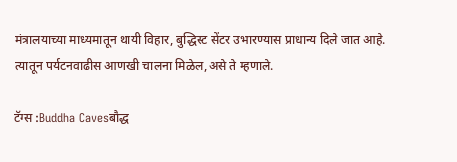मंत्रालयाच्या माध्यमातून थायी विहार, बुद्धिस्ट सेंटर उभारण्यास प्राधान्य दिले जात आहे. त्यातून पर्यटनवाढीस आणखी चालना मिळेल,असे ते म्हणाले.

टॅग्स :Buddha Cavesबौद्ध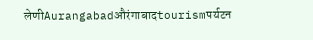लेणीAurangabadऔरंगाबादtourismपर्यटन